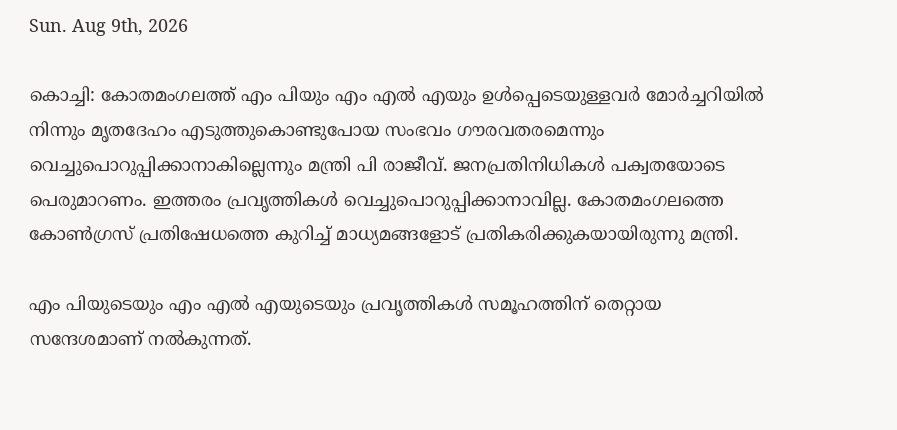Sun. Aug 9th, 2026

കൊച്ചി: കോതമംഗലത്ത് എം പിയും എം എല്‍ എയും ഉള്‍പ്പെടെയുള്ളവര്‍ മോര്‍ച്ചറിയില്‍ നിന്നും മൃതദേഹം എടുത്തുകൊണ്ടുപോയ സംഭവം ഗൗരവതരമെന്നും വെച്ചുപൊറുപ്പിക്കാനാകില്ലെന്നും മന്ത്രി പി രാജീവ്. ജനപ്രതിനിധികള്‍ പക്വതയോടെ പെരുമാറണം. ഇത്തരം പ്രവൃത്തികള്‍ വെച്ചുപൊറുപ്പിക്കാനാവില്ല. കോതമംഗലത്തെ കോണ്‍ഗ്രസ് പ്രതിഷേധത്തെ കുറിച്ച് മാധ്യമങ്ങളോട് പ്രതികരിക്കുകയായിരുന്നു മന്ത്രി.

എം പിയുടെയും എം എല്‍ എയുടെയും പ്രവൃത്തികള്‍ സമൂഹത്തിന് തെറ്റായ സന്ദേശമാണ് നല്‍കുന്നത്.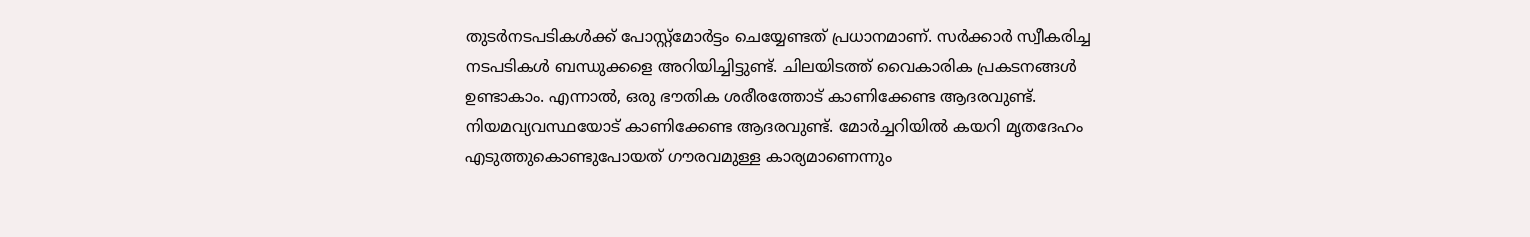തുടര്‍നടപടികള്‍ക്ക് പോസ്റ്റ്‌മോര്‍ട്ടം ചെയ്യേണ്ടത് പ്രധാനമാണ്. സര്‍ക്കാര്‍ സ്വീകരിച്ച നടപടികള്‍ ബന്ധുക്കളെ അറിയിച്ചിട്ടുണ്ട്. ചിലയിടത്ത് വൈകാരിക പ്രകടനങ്ങള്‍ ഉണ്ടാകാം. എന്നാല്‍, ഒരു ഭൗതിക ശരീരത്തോട് കാണിക്കേണ്ട ആദരവുണ്ട്. നിയമവ്യവസ്ഥയോട് കാണിക്കേണ്ട ആദരവുണ്ട്. മോര്‍ച്ചറിയില്‍ കയറി മൃതദേഹം എടുത്തുകൊണ്ടുപോയത് ഗൗരവമുള്ള കാര്യമാണെന്നും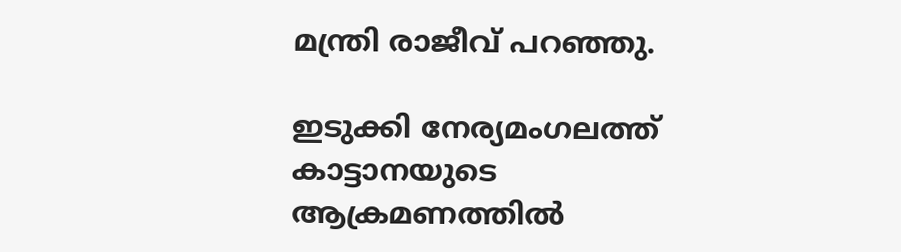മന്ത്രി രാജീവ് പറഞ്ഞു.

ഇടുക്കി നേര്യമംഗലത്ത് കാട്ടാനയുടെ ആക്രമണത്തില്‍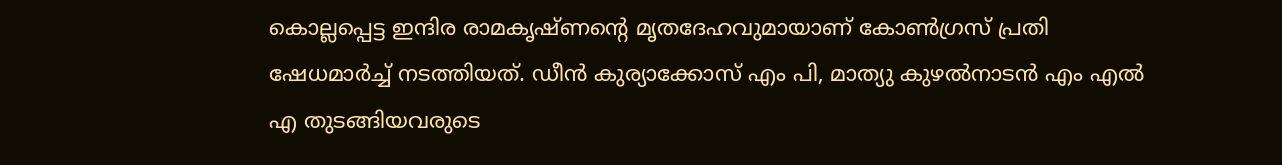കൊല്ലപ്പെട്ട ഇന്ദിര രാമകൃഷ്ണന്റെ മൃതദേഹവുമായാണ് കോണ്‍ഗ്രസ് പ്രതി ഷേധമാര്‍ച്ച് നടത്തിയത്. ഡീന്‍ കുര്യാക്കോസ് എം പി, മാത്യു കുഴല്‍നാടന്‍ എം എല്‍ എ തുടങ്ങിയവരുടെ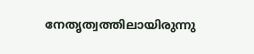നേതൃത്വത്തിലായിരുന്നു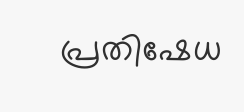പ്രതിഷേധ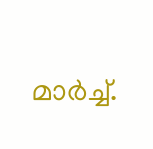മാര്‍ച്ച്.